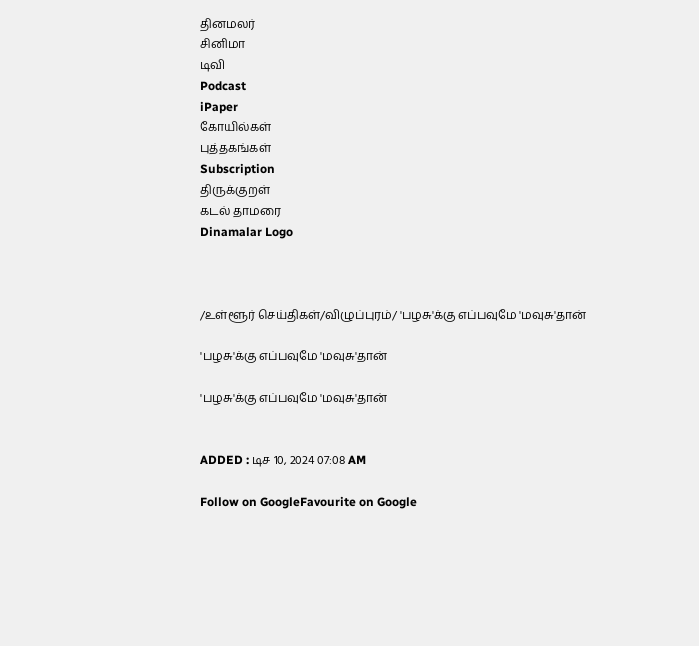தினமலர்
சினிமா
டிவி
Podcast
iPaper
கோயில்கள்
புத்தகங்கள்
Subscription
திருக்குறள்
கடல் தாமரை
Dinamalar Logo



/உள்ளூர் செய்திகள்/விழுப்புரம்/ 'பழசு'க்கு எப்பவுமே 'மவுசு'தான்

'பழசு'க்கு எப்பவுமே 'மவுசு'தான்

'பழசு'க்கு எப்பவுமே 'மவுசு'தான்


ADDED : டிச 10, 2024 07:08 AM

Follow on GoogleFavourite on Google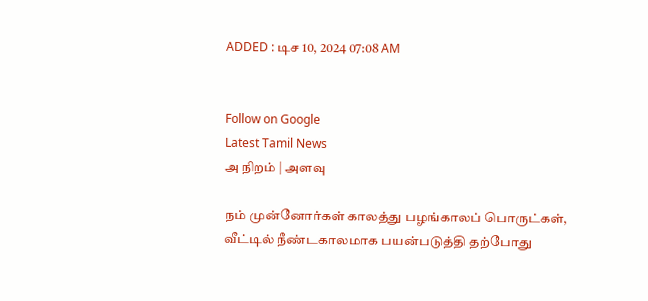ADDED : டிச 10, 2024 07:08 AM


Follow on Google
Latest Tamil News
அ நிறம் | அளவு

நம் முன்னோர்கள் காலத்து பழங்காலப் பொருட்கள், வீட்டில் நீண்டகாலமாக பயன்படுத்தி தற்போது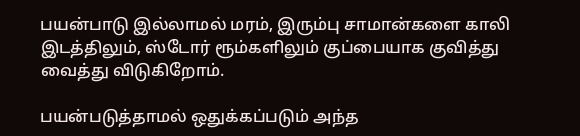பயன்பாடு இல்லாமல் மரம், இரும்பு சாமான்களை காலி இடத்திலும், ஸ்டோர் ரூம்களிலும் குப்பையாக குவித்து வைத்து விடுகிறோம்.

பயன்படுத்தாமல் ஒதுக்கப்படும் அந்த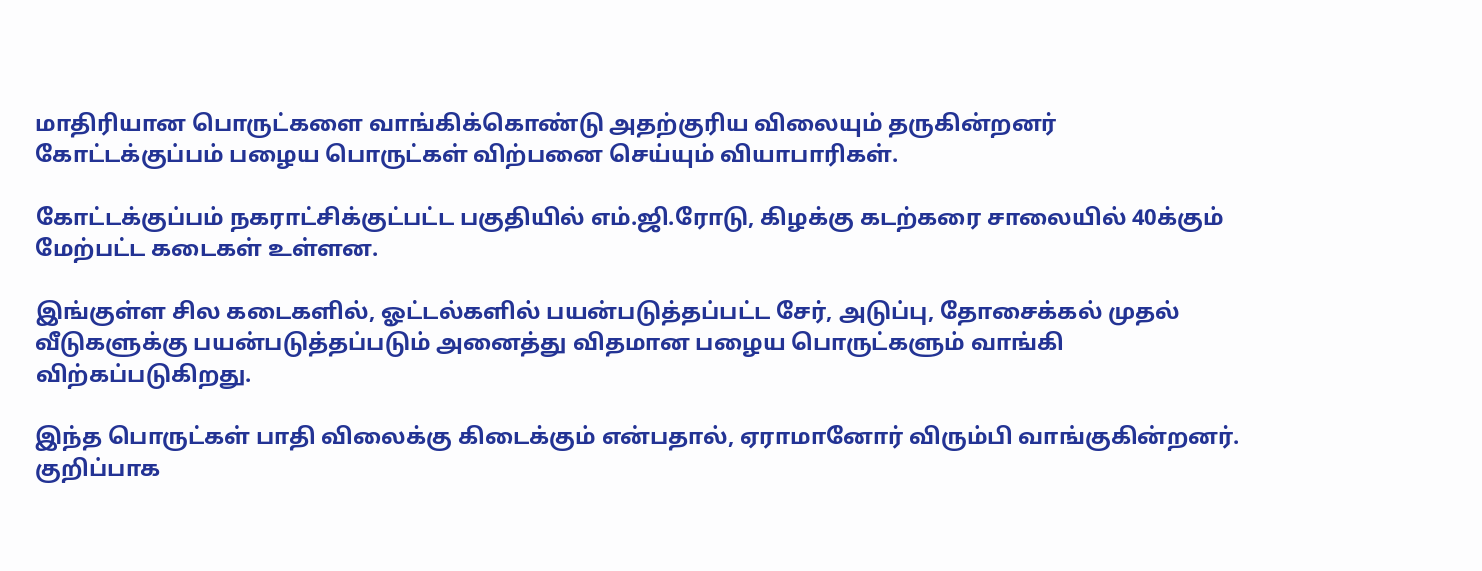மாதிரியான பொருட்களை வாங்கிக்கொண்டு அதற்குரிய விலையும் தருகின்றனர் கோட்டக்குப்பம் பழைய பொருட்கள் விற்பனை செய்யும் வியாபாரிகள்.

கோட்டக்குப்பம் நகராட்சிக்குட்பட்ட பகுதியில் எம்.ஜி.ரோடு, கிழக்கு கடற்கரை சாலையில் 40க்கும் மேற்பட்ட கடைகள் உள்ளன.

இங்குள்ள சில கடைகளில், ஓட்டல்களில் பயன்படுத்தப்பட்ட சேர், அடுப்பு, தோசைக்கல் முதல் வீடுகளுக்கு பயன்படுத்தப்படும் அனைத்து விதமான பழைய பொருட்களும் வாங்கி விற்கப்படுகிறது.

இந்த பொருட்கள் பாதி விலைக்கு கிடைக்கும் என்பதால், ஏராமானோர் விரும்பி வாங்குகின்றனர். குறிப்பாக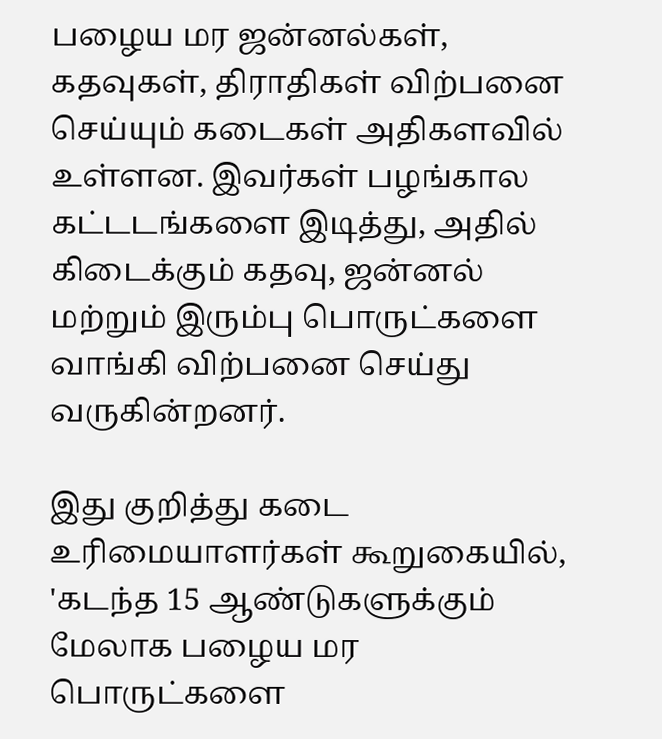பழைய மர ஜன்னல்கள், கதவுகள், திராதிகள் விற்பனை செய்யும் கடைகள் அதிகளவில் உள்ளன. இவர்கள் பழங்கால கட்டடங்களை இடித்து, அதில் கிடைக்கும் கதவு, ஜன்னல் மற்றும் இரும்பு பொருட்களை வாங்கி விற்பனை செய்து வருகின்றனர்.

இது குறித்து கடை உரிமையாளர்கள் கூறுகையில், 'கடந்த 15 ஆண்டுகளுக்கும் மேலாக பழைய மர பொருட்களை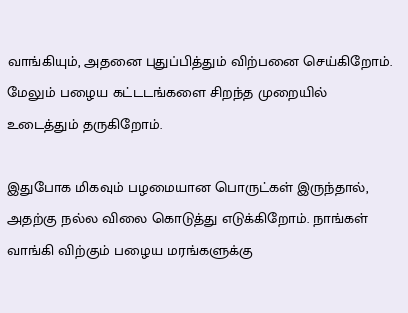வாங்கியும், அதனை புதுப்பித்தும் விற்பனை செய்கிறோம். மேலும் பழைய கட்டடங்களை சிறந்த முறையில் உடைத்தும் தருகிறோம்.

இதுபோக மிகவும் பழமையான பொருட்கள் இருந்தால், அதற்கு நல்ல விலை கொடுத்து எடுக்கிறோம். நாங்கள் வாங்கி விற்கும் பழைய மரங்களுக்கு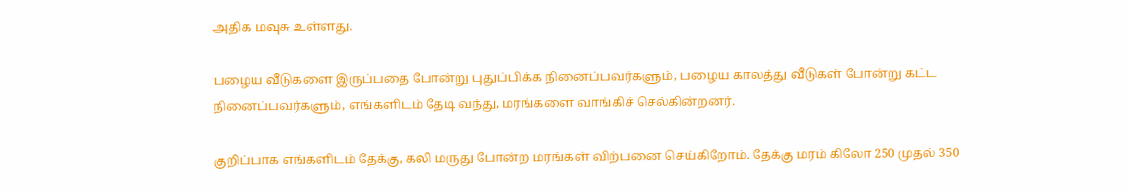அதிக மவுசு உள்ளது.

பழைய வீடுகளை இருப்பதை போன்று புதுப்பிக்க நினைப்பவர்களும், பழைய காலத்து வீடுகள் போன்று கட்ட நினைப்பவர்களும், எங்களிடம் தேடி வந்து, மரங்களை வாங்கிச் செல்கின்றனர்.

குறிப்பாக எங்களிடம் தேக்கு, கலி மருது போன்ற மரங்கள் விற்பனை செய்கிறோம். தேக்கு மரம் கிலோ 250 முதல் 350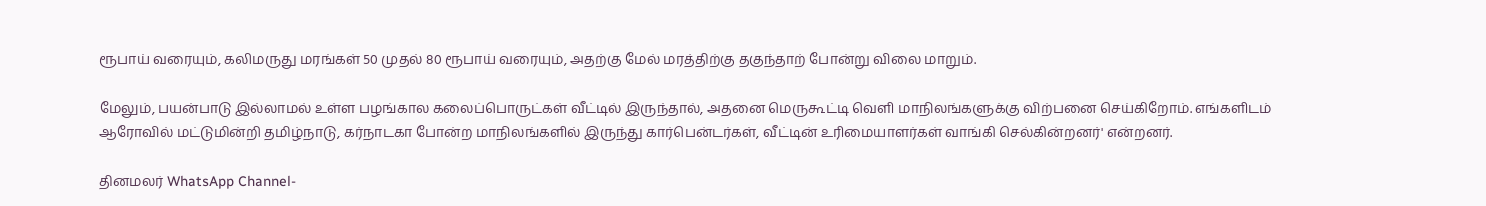ரூபாய் வரையும், கலிமருது மரங்கள் 50 முதல் 80 ரூபாய் வரையும், அதற்கு மேல் மரத்திற்கு தகுந்தாற் போன்று விலை மாறும்.

மேலும், பயன்பாடு இல்லாமல் உள்ள பழங்கால கலைப்பொருட்கள் வீட்டில் இருந்தால், அதனை மெருகூட்டி வெளி மாநிலங்களுக்கு விற்பனை செய்கிறோம். எங்களிடம் ஆரோவில் மட்டுமின்றி தமிழ்நாடு, கர்நாடகா போன்ற மாநிலங்களில் இருந்து கார்பென்டர்கள், வீட்டின் உரிமையாளர்கள் வாங்கி செல்கின்றனர்' என்றனர்.

தினமலர் WhatsApp Channel-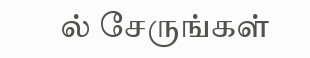ல் சேருங்கள்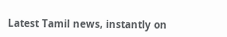Latest Tamil news, instantly on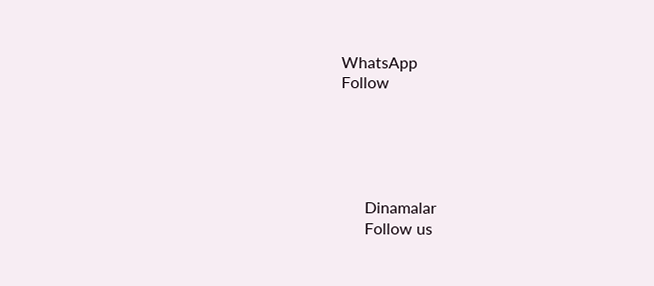WhatsApp
Follow





      Dinamalar
      Follow us